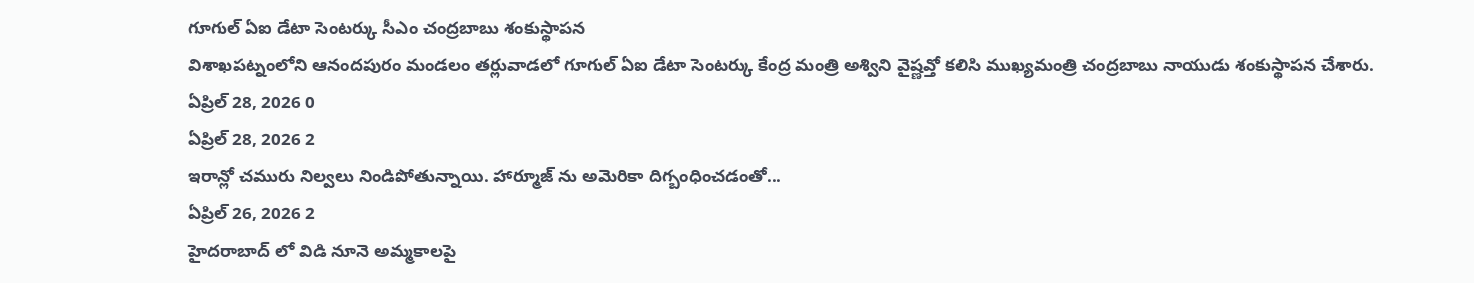గూగుల్ ఏఐ డేటా సెంటర్కు సీఎం చంద్రబాబు శంకుస్థాపన
విశాఖపట్నంలోని ఆనందపురం మండలం తర్లువాడలో గూగుల్ ఏఐ డేటా సెంటర్కు కేంద్ర మంత్రి అశ్విని వైష్ణవ్తో కలిసి ముఖ్యమంత్రి చంద్రబాబు నాయుడు శంకుస్థాపన చేశారు.
ఏప్రిల్ 28, 2026 0
ఏప్రిల్ 28, 2026 2
ఇరాన్లో చమురు నిల్వలు నిండిపోతున్నాయి. హార్మూజ్ ను అమెరికా దిగ్బంధించడంతో...
ఏప్రిల్ 26, 2026 2
హైదరాబాద్ లో విడి నూనె అమ్మకాలపై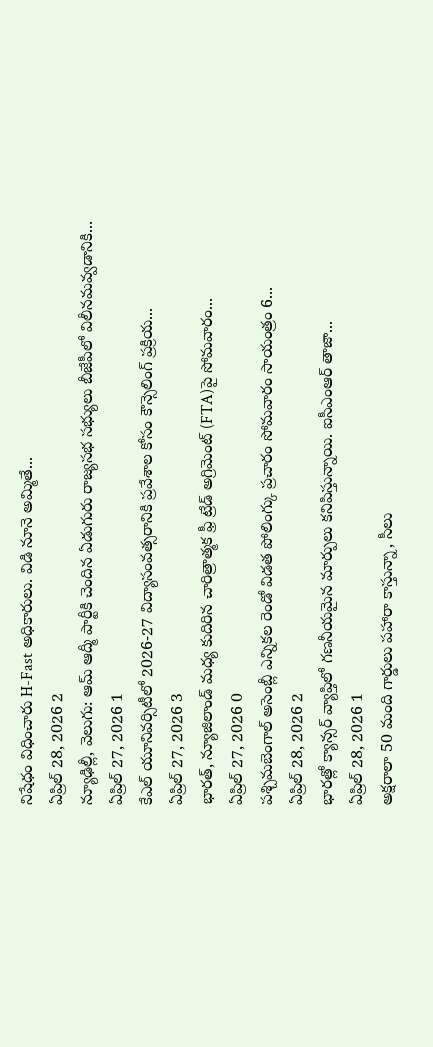నిషేధం విధించారు H-Fast అధికారులు. విడి నూనె అమ్మితే...
ఏప్రిల్ 28, 2026 2
న్యూఢిల్లీ, వెలుగు: ఆమ్ ఆద్మీ పార్టీకి చెందిన ఏడుగురు రాజ్యసభ సభ్యులు బీజేపీలో విలీనమవ్వడానికి...
ఏప్రిల్ 27, 2026 1
కేఎల్ యూనివర్సిటీలో 2026-27 విద్యాసంవత్సరానికి ప్రవేశాల కోసం కౌన్సెలింగ్ ప్రక్రియ...
ఏప్రిల్ 27, 2026 3
భారత్, న్యూజిలాండ్ మధ్య కుదిరిన చారిత్రాత్మక ఫ్రీ ట్రేడ్ అగ్రిమెంట్ (FTA)పై సోమవారం...
ఏప్రిల్ 27, 2026 0
పశ్చిమబెంగాల్ అసెంబ్లీ ఎన్నికల రెండో విడత పోలింగ్కు ప్రచారం సోమవారం సాయంత్రం 6...
ఏప్రిల్ 28, 2026 2
భారత్లో క్యాన్సర్ వ్యాప్తిలో గణనీయమైన మార్పులు కనిపిస్తున్నాయి. ఐసీఎంఆర్ తాజా...
ఏప్రిల్ 28, 2026 1
అక్షరాలా 50 మంది గార్డులు పహారా కాస్తున్నా, సీలు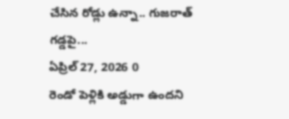చేసిన రోడ్లు ఉన్నా.. గుజరాత్ గడ్డపై...
ఏప్రిల్ 27, 2026 0
రెండో పెళ్లికి అడ్డుగా ఉందని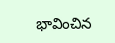భావించిన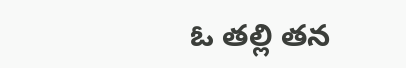ఓ తల్లి తన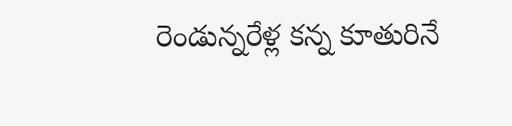రెండున్నరేళ్ల కన్న కూతురినే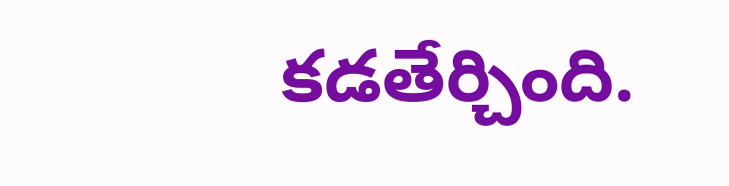కడతేర్చింది.